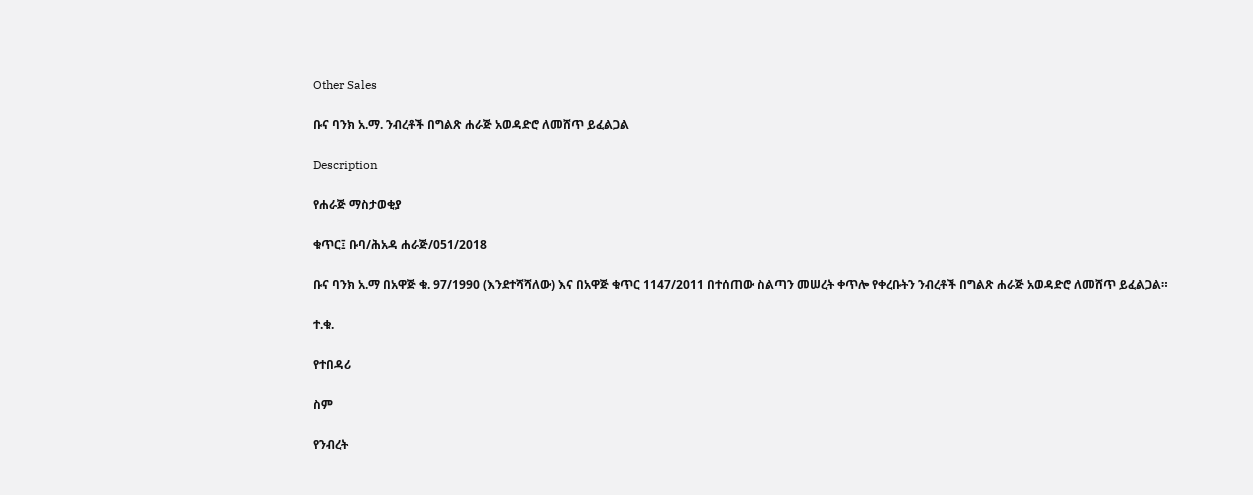Other Sales

ቡና ባንክ አ.ማ. ንብረቶች በግልጽ ሐራጅ አወዳድሮ ለመሸጥ ይፈልጋል

Description

የሐራጅ ማስታወቂያ

ቁጥር፤ ቡባ/ሕአዳ ሐራጅ/051/2018

ቡና ባንክ አ.ማ በአዋጅ ቁ. 97/1990 (እንደተሻሻለው) እና በአዋጅ ቁጥር 1147/2011 በተሰጠው ስልጣን መሠረት ቀጥሎ የቀረቡትን ንብረቶች በግልጽ ሐራጅ አወዳድሮ ለመሸጥ ይፈልጋል።

ተ.ቁ.

የተበዳሪ

ስም

የንብረት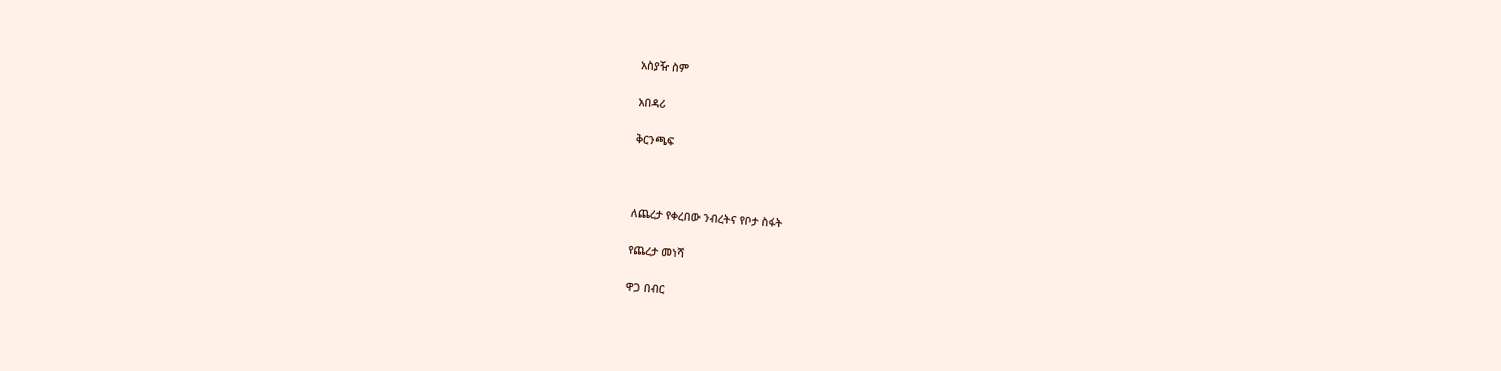አስያዥ ስም

አበዳሪ

ቅርንጫፍ



ለጨረታ የቀረበው ንብረትና የቦታ ስፋት

የጨረታ መነሻ

ዋጋ በብር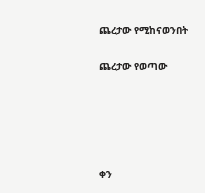ጨረታው የሚከናወንበት

ጨረታው የወጣው





ቀን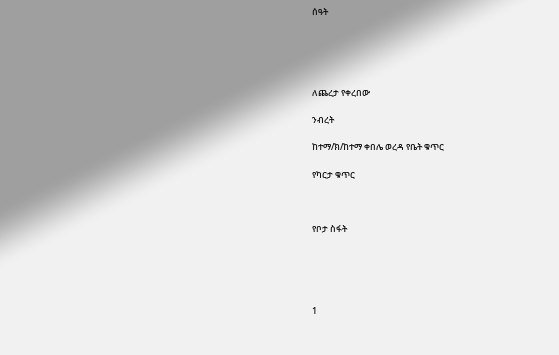ሰዓት





ለጨረታ የቀረበው

ንብረት

ከተማ/ክ/ከተማ ቀበሌ ወረዳ የቤት ቁጥር

የካርታ ቁጥር



የቦታ ስፋት





1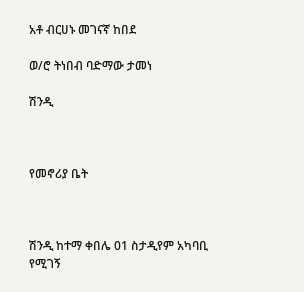አቶ ብርሀኑ መገናኛ ከበደ

ወ/ሮ ትነበብ ባድማው ታመነ

ሽንዲ



የመኖሪያ ቤት



ሽንዲ ከተማ ቀበሌ 01 ስታዲየም አካባቢ የሚገኝ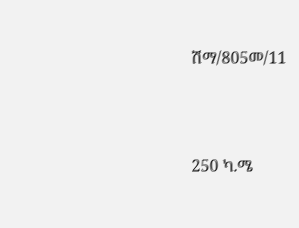ሽማ/805መ/11



250 ካ.ሜ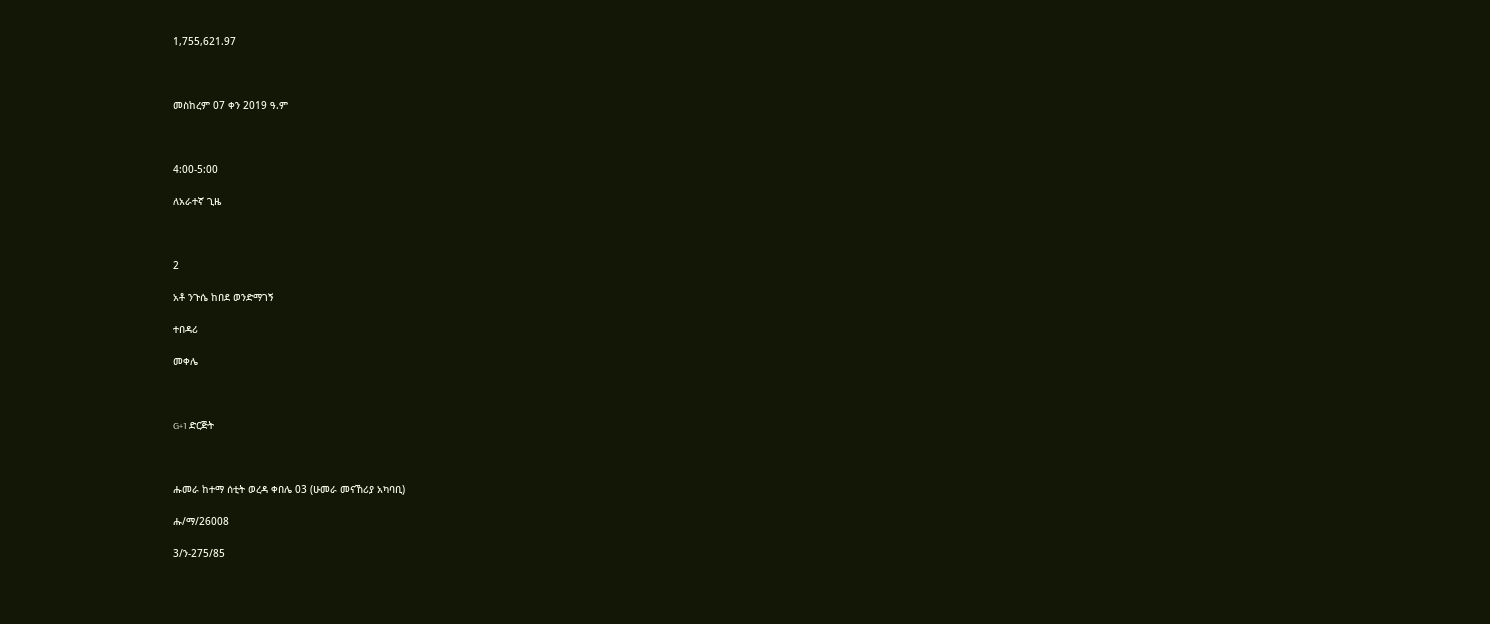1,755,621.97



መስከረም 07 ቀን 2019 ዓ.ም



4:00-5:00

ለአራተኛ ጊዜ



2

አቶ ንጉሴ ከበደ ወንድማገኝ

ተበዳሪ

መቀሌ



G+1 ድርጅት



ሑመራ ከተማ ሰቲት ወረዳ ቀበሌ 03 (ሁመራ መናኸሪያ አካባቢ)

ሑ/ማ/26008

3/ን-275/85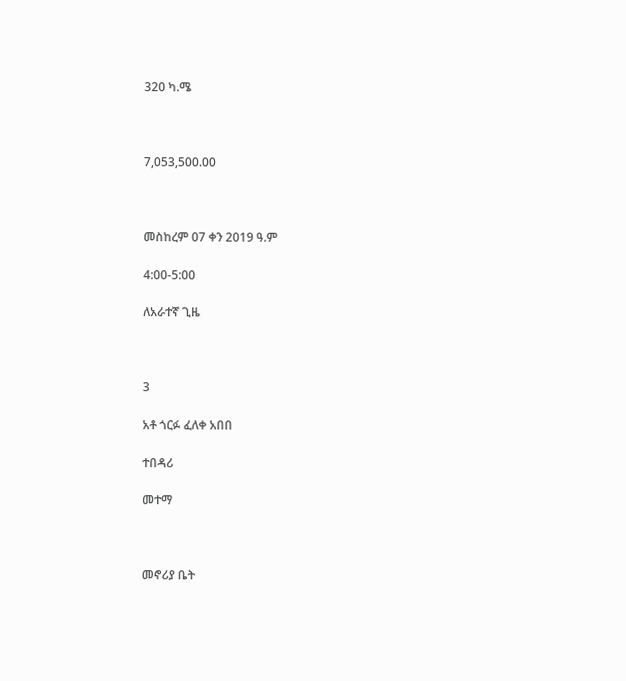320 ካ.ሜ



7,053,500.00



መስከረም 07 ቀን 2019 ዓ.ም

4:00-5:00

ለአራተኛ ጊዜ



3

አቶ ጎርፉ ፈለቀ አበበ

ተበዳሪ

መተማ



መኖሪያ ቤት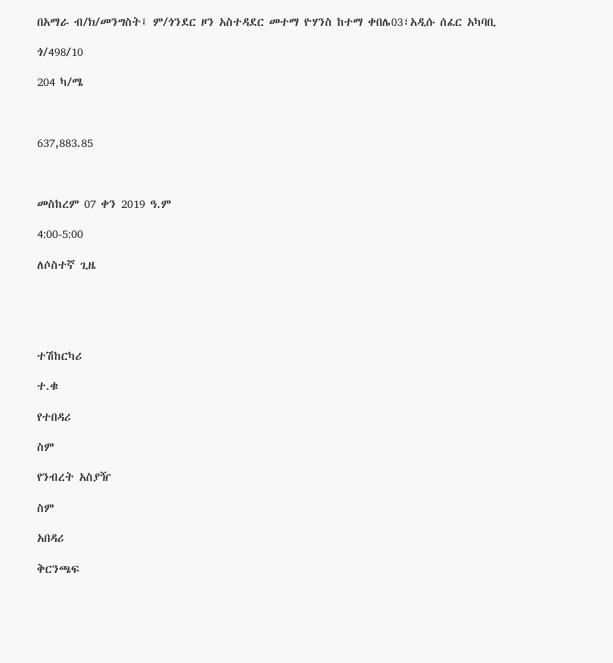በአማራ ብ/ክ/መንግስት፤ ም/ጎንደር ዞን አስተዳደር መተማ ዮሃንስ ከተማ ቀበሌ03፣አዲሱ ሰፈር አካባቢ

ጎ/498/10

204 ካ/ሜ



637,883.85



መስከረም 07 ቀን 2019 ዓ.ም

4:00-5:00

ለሶስተኛ ጊዜ





ተሽከርካሪ

ተ.ቁ

የተበዳሪ

ስም

የንብረት አስያዥ

ስም

አበዳሪ

ቅርንጫፍ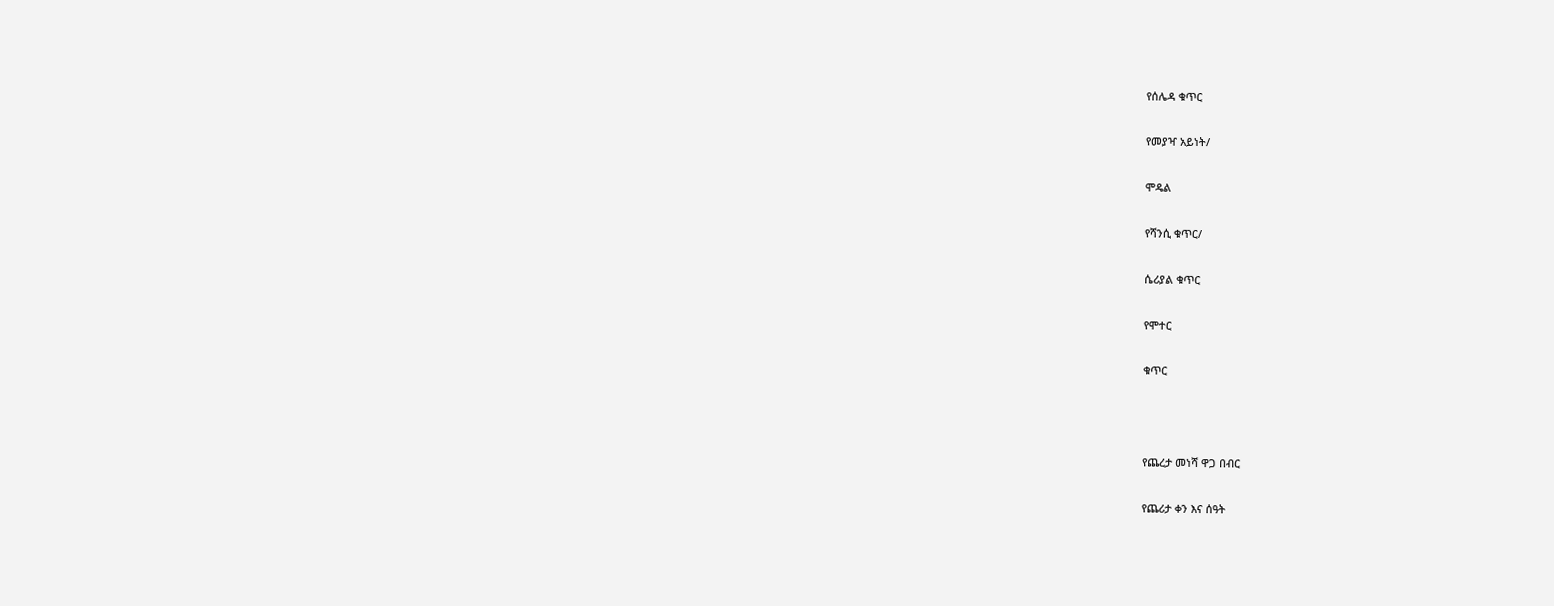የሰሌዳ ቁጥር

የመያዣ አይነት/

ሞዴል

የሻንሲ ቁጥር/

ሴሪያል ቁጥር

የሞተር

ቁጥር



የጨረታ መነሻ ዋጋ በብር

የጨሪታ ቀን እና ሰዓት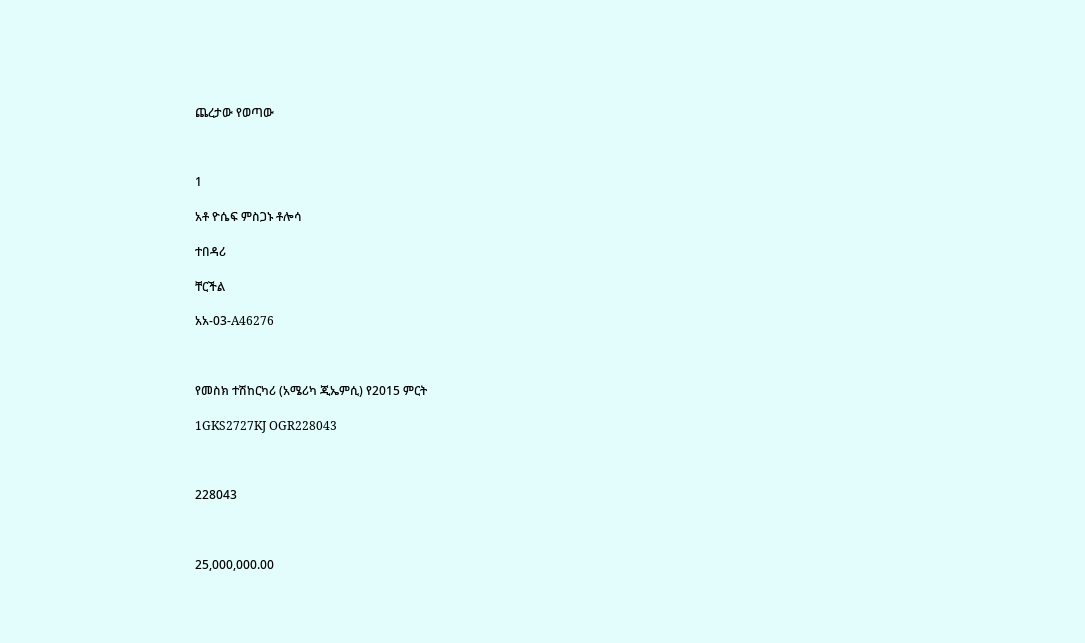ጨረታው የወጣው



1

አቶ ዮሴፍ ምስጋኑ ቶሎሳ

ተበዳሪ

ቸርችል

አአ-03-A46276



የመስክ ተሽከርካሪ (አሜሪካ ጂኤምሲ) የ2015 ምርት

1GKS2727KJ OGR228043



228043



25,000,000.00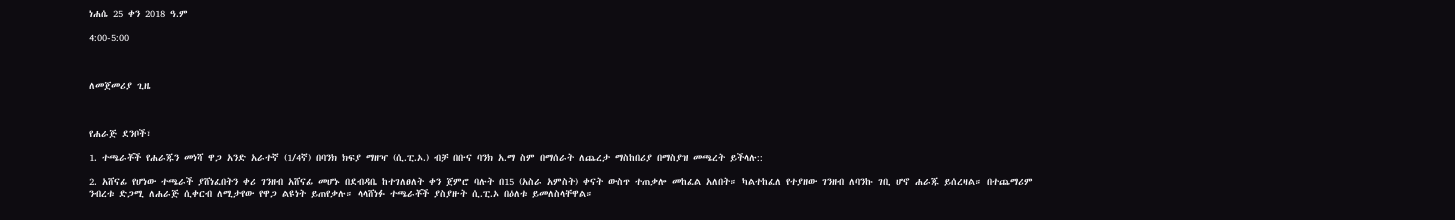ነሐሴ 25 ቀን 2018 ዓ.ም

4:00-5:00



ለመጀመሪያ ጊዜ



የሐራጅ ደንቦች፣

1. ተጫራቾች የሐራጁን መነሻ ዋጋ አንድ አራተኛ (1/4ኛ) በባንክ ክፍያ ማዘዣ (ሲ.ፒ.ኦ.) ብቻ በቡና ባንክ አ.ማ ስም በማሰራት ለጨረታ ማስከበሪያ በማስያዝ መጫረት ይችላሉ::

2. አሸናፊ የሆነው ተጫራች ያሸነፈበትን ቀሪ ገንዘብ አሸናፊ መሆኑ በደብዳቤ ከተገለፀለት ቀን ጀምሮ ባሉት በ15 (አስራ አምስት) ቀናት ውስጥ ተጠቃሎ መከፈል አለበት። ካልተከፈለ የተያዘው ገንዘብ ለባንኩ ገቢ ሆኖ ሐራጁ ይሰረዛል። በተጨማሪም ንብረቱ ድጋሚ ለሐራጅ ሲቀርብ ለሚታየው የዋጋ ልዩነት ይጠየቃሉ። ላላሸነፉ ተጫራቾች ያስያዙት ሲ.ፒ.ኦ በዕለቱ ይመለስላቸዋል።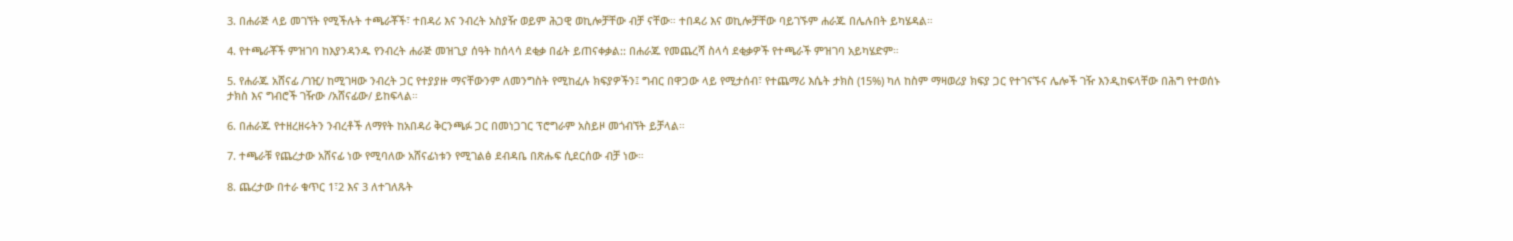3. በሐራጅ ላይ መገኘት የሚችሉት ተጫራቾች፣ ተበዳሪ እና ንብረት አስያዥ ወይም ሕጋዊ ወኪሎቻቸው ብቻ ናቸው። ተበዳሪ እና ወኪሎቻቸው ባይገኙም ሐራጁ በሌሉበት ይካሄዳል።

4. የተጫራቾች ምዝገባ ከእያንዳንዱ የንብረት ሐራጅ መዝጊያ ሰዓት ከሰላሳ ደቂቃ በፊት ይጠናቀቃል:: በሐራጁ የመጨረሻ ስላሳ ደቂቃዎች የተጫራች ምዝገባ አይካሄድም።

5. የሐራጁ አሸናፊ /ገዢ/ ከሚገዛው ንብረት ጋር የተያያዙ ማናቸውንም ለመንግስት የሚከፈሉ ክፍያዎችን፤ ግብር በዋጋው ላይ የሚታሰብ፣ የተጨማሪ እሴት ታክስ (15%) ካለ ከስም ማዛወሪያ ክፍያ ጋር የተገናኙና ሌሎች ገዥ እንዲከፍላቸው በሕግ የተወሰኑ ታክስ እና ግብሮች ገዥው /አሸናፊው/ ይከፍላል።

6. በሐራጁ የተዘረዘሩትን ንብረቶች ለማየት ከአበዳሪ ቅርንጫፉ ጋር በመነጋገር ፕሮግራም አስይዞ መጎብኘት ይቻላል።

7. ተጫራቹ የጨረታው አሸናፊ ነው የሚባለው አሸናፊነቱን የሚገልፅ ደብዳቤ በጽሑፍ ሲደርሰው ብቻ ነው።

8. ጨረታው በተራ ቁጥር 1፣2 እና 3 ለተገለጹት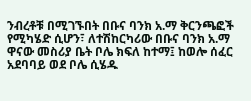ንብረቶቹ በሚገኙበት በቡና ባንክ አ.ማ ቅርንጫፎች የሚካሄድ ሲሆን፣ ለተሽከርካሪው በቡና ባንክ አ.ማ ዋናው መስሪያ ቤት ቦሌ ክፍለ ከተማ፤ ከወሎ ሰፈር አደባባይ ወደ ቦሌ ሲሄዱ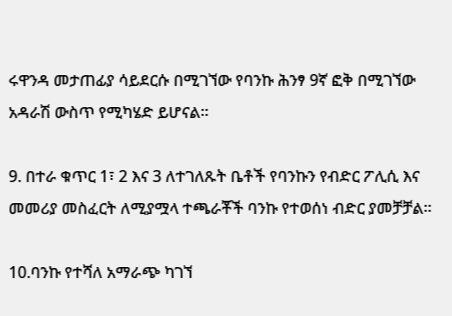ሩዋንዳ መታጠፊያ ሳይደርሱ በሚገኘው የባንኩ ሕንፃ 9ኛ ፎቅ በሚገኘው አዳራሽ ውስጥ የሚካሄድ ይሆናል።

9. በተራ ቁጥር 1፣ 2 እና 3 ለተገለጹት ቤቶች የባንኩን የብድር ፖሊሲ እና መመሪያ መስፈርት ለሚያሟላ ተጫራቾች ባንኩ የተወሰነ ብድር ያመቻቻል።

10.ባንኩ የተሻለ አማራጭ ካገኘ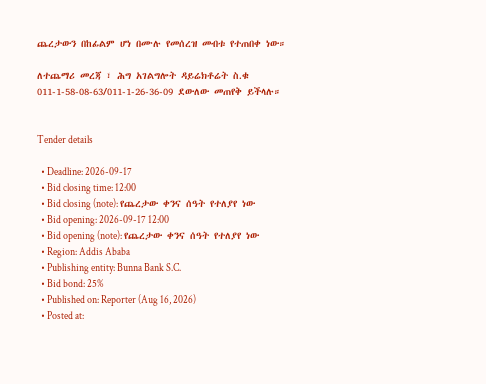ጨረታውን በከፊልም ሆነ በሙሉ የመሰረዝ መብቱ የተጠበቀ ነው።

ለተጨማሪ መረጃ ፣ ሕግ አገልግሎት ዳይሬክቶሬት ስ.ቁ 011-1-58-08-63/011-1-26-36-09 ደውለው መጠየቅ ይችላሉ።


Tender details

  • Deadline: 2026-09-17
  • Bid closing time: 12:00
  • Bid closing (note): የጨረታው ቀንና ሰዓት የተለያየ ነው
  • Bid opening: 2026-09-17 12:00
  • Bid opening (note): የጨረታው ቀንና ሰዓት የተለያየ ነው
  • Region: Addis Ababa
  • Publishing entity: Bunna Bank S.C.
  • Bid bond: 25%
  • Published on: Reporter (Aug 16, 2026)
  • Posted at: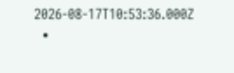2026-08-17T10:53:36.000Z
  •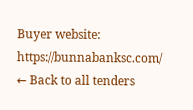Buyer website: https://bunnabanksc.com/
← Back to all tenders